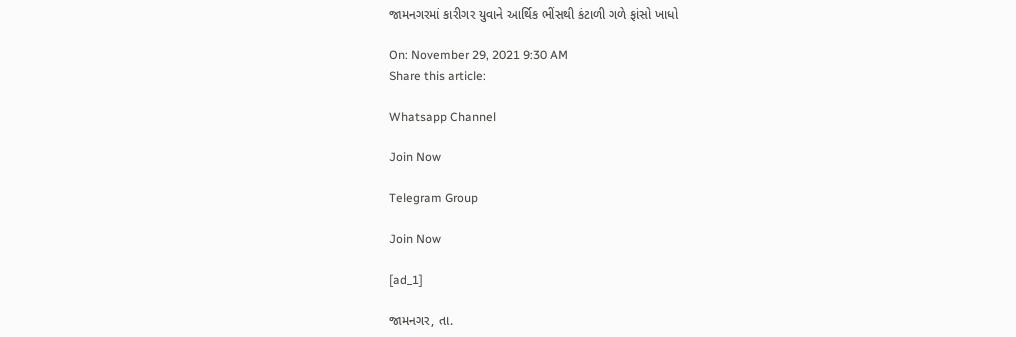જામનગરમાં કારીગર યુવાને આર્થિક ભીંસથી કંટાળી ગળે ફાંસો ખાધો

On: November 29, 2021 9:30 AM
Share this article:

Whatsapp Channel

Join Now

Telegram Group

Join Now

[ad_1]

જામનગર, તા.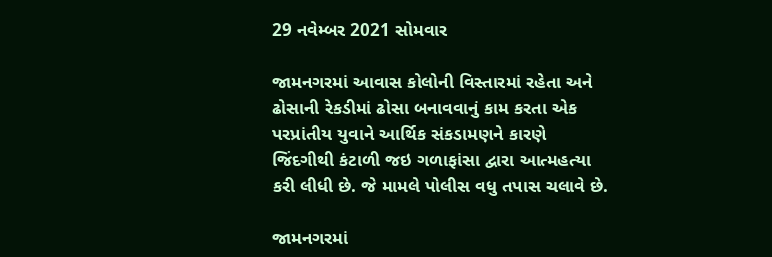29 નવેમ્બર 2021 સોમવાર

જામનગરમાં આવાસ કોલોની વિસ્તારમાં રહેતા અને ઢોસાની રેકડીમાં ઢોસા બનાવવાનું કામ કરતા એક પરપ્રાંતીય યુવાને આર્થિક સંકડામણને કારણે જિંદગીથી કંટાળી જઇ ગળાફાંસા દ્વારા આત્મહત્યા કરી લીધી છે. જે મામલે પોલીસ વધુ તપાસ ચલાવે છે.

જામનગરમાં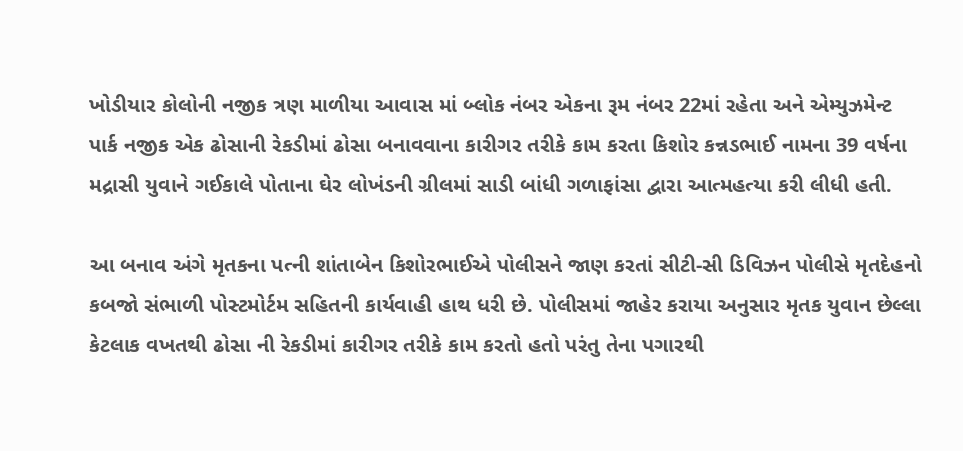ખોડીયાર કોલોની નજીક ત્રણ માળીયા આવાસ માં બ્લોક નંબર એકના રૂમ નંબર 22માં રહેતા અને એમ્યુઝમેન્ટ પાર્ક નજીક એક ઢોસાની રેકડીમાં ઢોસા બનાવવાના કારીગર તરીકે કામ કરતા કિશોર કન્નડભાઈ નામના 39 વર્ષના મદ્રાસી યુવાને ગઈકાલે પોતાના ઘેર લોખંડની ગ્રીલમાં સાડી બાંધી ગળાફાંસા દ્વારા આત્મહત્યા કરી લીધી હતી.

આ બનાવ અંગે મૃતકના પત્ની શાંતાબેન કિશોરભાઈએ પોલીસને જાણ કરતાં સીટી-સી ડિવિઝન પોલીસે મૃતદેહનો કબજો સંભાળી પોસ્ટમોર્ટમ સહિતની કાર્યવાહી હાથ ધરી છે. પોલીસમાં જાહેર કરાયા અનુસાર મૃતક યુવાન છેલ્લા કેટલાક વખતથી ઢોસા ની રેકડીમાં કારીગર તરીકે કામ કરતો હતો પરંતુ તેના પગારથી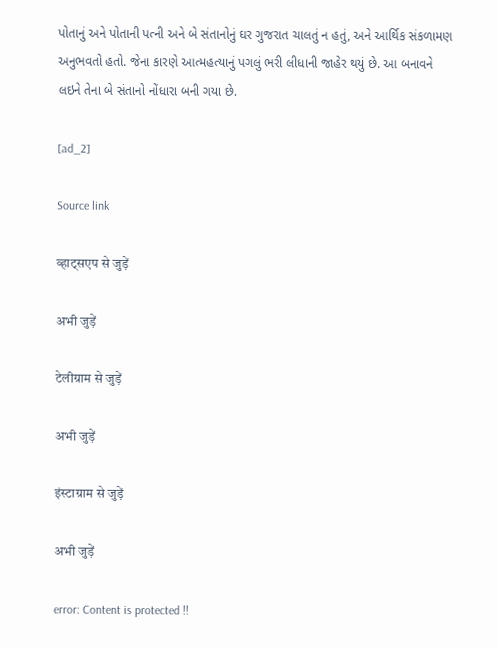પોતાનું અને પોતાની પત્ની અને બે સંતાનોનું ઘર ગુજરાત ચાલતું ન હતું, અને આર્થિક સંકળામણ અનુભવતો હતો. જેના કારણે આત્મહત્યાનું પગલું ભરી લીધાની જાહેર થયું છે. આ બનાવને લઇને તેના બે સંતાનો નોંધારા બની ગયા છે.

[ad_2]

Source link

व्हाट्सएप से जुड़ें

अभी जुड़ें

टेलीग्राम से जुड़ें

अभी जुड़ें

इंस्टाग्राम से जुड़ें

अभी जुड़ें

error: Content is protected !!